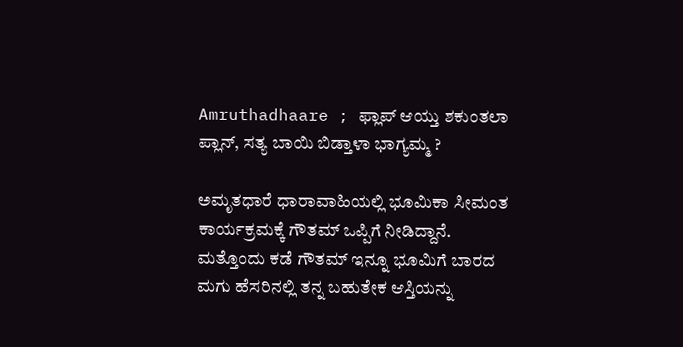Amruthadhaare ; ಫ್ಲಾಪ್ ಆಯ್ತು ಶಕುಂತಲಾ ಪ್ಲಾನ್, ಸತ್ಯ ಬಾಯಿ ಬಿಡ್ತಾಳಾ ಭಾಗ್ಯಮ್ಮ ?

ಅಮೃತಧಾರೆ ಧಾರಾವಾಹಿಯಲ್ಲಿ ಭೂಮಿಕಾ ಸೀಮಂತ ಕಾರ್ಯಕ್ರಮಕ್ಕೆ ಗೌತಮ್ ಒಪ್ಪಿಗೆ ನೀಡಿದ್ದಾನೆ. ಮತ್ತೊಂದು ಕಡೆ ಗೌತಮ್ ಇನ್ನೂ ಭೂಮಿಗೆ ಬಾರದ ಮಗು ಹೆಸರಿನಲ್ಲಿ ತನ್ನ ಬಹುತೇಕ ಆಸ್ತಿಯನ್ನು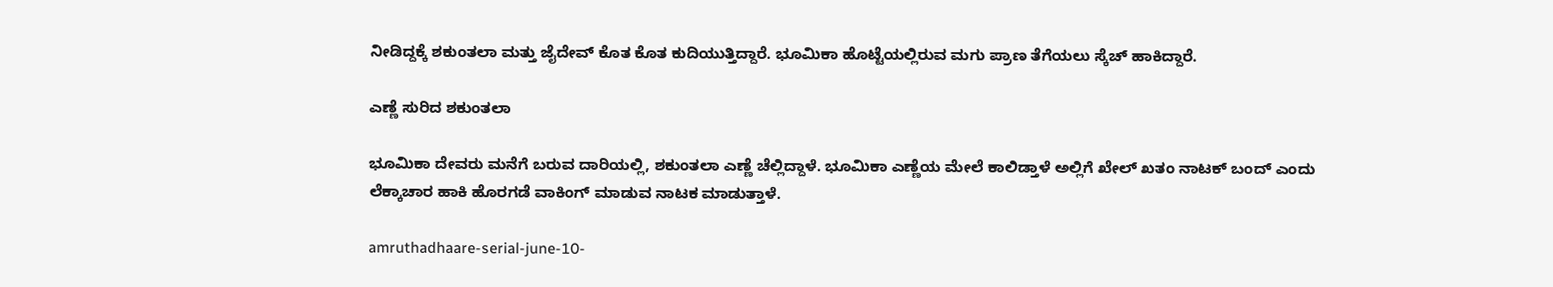ನೀಡಿದ್ದಕ್ಕೆ ಶಕುಂತಲಾ ಮತ್ತು ಜೈದೇವ್ ಕೊತ ಕೊತ ಕುದಿಯುತ್ತಿದ್ದಾರೆ. ಭೂಮಿಕಾ ಹೊಟ್ಟೆಯಲ್ಲಿರುವ ಮಗು ಪ್ರಾಣ ತೆಗೆಯಲು ಸ್ಕೆಚ್ ಹಾಕಿದ್ದಾರೆ.

ಎಣ್ಣೆ ಸುರಿದ ಶಕುಂತಲಾ

ಭೂಮಿಕಾ ದೇವರು ಮನೆಗೆ ಬರುವ ದಾರಿಯಲ್ಲಿ, ಶಕುಂತಲಾ ಎಣ್ಣೆ ಚೆಲ್ಲಿದ್ದಾಳೆ. ಭೂಮಿಕಾ ಎಣ್ಣೆಯ ಮೇಲೆ ಕಾಲಿಡ್ತಾಳೆ ಅಲ್ಲಿಗೆ ಖೇಲ್ ಖತಂ ನಾಟಕ್ ಬಂದ್ ಎಂದು ಲೆಕ್ಕಾಚಾರ ಹಾಕಿ ಹೊರಗಡೆ ವಾಕಿಂಗ್ ಮಾಡುವ ನಾಟಕ ಮಾಡುತ್ತಾಳೆ.

amruthadhaare-serial-june-10-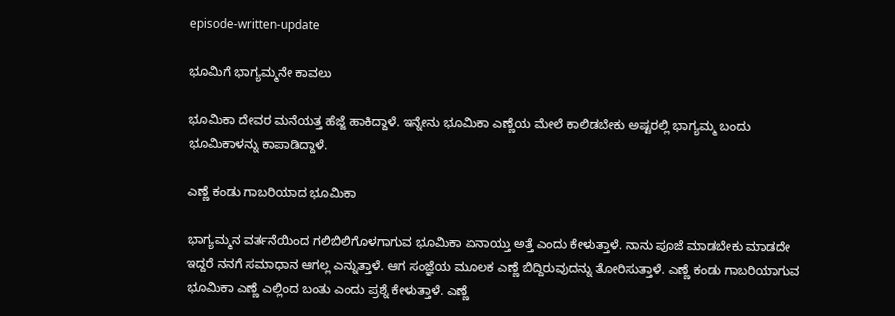episode-written-update

ಭೂಮಿಗೆ ಭಾಗ್ಯಮ್ಮನೇ ಕಾವಲು

ಭೂಮಿಕಾ ದೇವರ ಮನೆಯತ್ತ ಹೆಜ್ಜೆ ಹಾಕಿದ್ದಾಳೆ. ಇನ್ನೇನು ಭೂಮಿಕಾ ಎಣ್ಣೆಯ ಮೇಲೆ ಕಾಲಿಡಬೇಕು ಅಷ್ಟರಲ್ಲಿ ಭಾಗ್ಯಮ್ಮ ಬಂದು ಭೂಮಿಕಾಳನ್ನು ಕಾಪಾಡಿದ್ದಾಳೆ.

ಎಣ್ಣೆ ಕಂಡು ಗಾಬರಿಯಾದ ಭೂಮಿಕಾ

ಭಾಗ್ಯಮ್ಮನ ವರ್ತನೆಯಿಂದ ಗಲಿಬಿಲಿಗೊಳಗಾಗುವ ಭೂಮಿಕಾ ಏನಾಯ್ತು ಅತ್ತೆ ಎಂದು ಕೇಳುತ್ತಾಳೆ. ನಾನು ಪೂಜೆ ಮಾಡಬೇಕು ಮಾಡದೇ ಇದ್ದರೆ ನನಗೆ ಸಮಾಧಾನ ಆಗಲ್ಲ ಎನ್ನುತ್ತಾಳೆ. ಆಗ ಸಂಜ್ಞೆಯ ಮೂಲಕ ಎಣ್ಣೆ ಬಿದ್ದಿರುವುದನ್ನು ತೋರಿಸುತ್ತಾಳೆ. ಎಣ್ಣೆ ಕಂಡು ಗಾಬರಿಯಾಗುವ ಭೂಮಿಕಾ ಎಣ್ಣೆ ಎಲ್ಲಿಂದ ಬಂತು ಎಂದು ಪ್ರಶ್ನೆ ಕೇಳುತ್ತಾಳೆ. ಎಣ್ಣೆ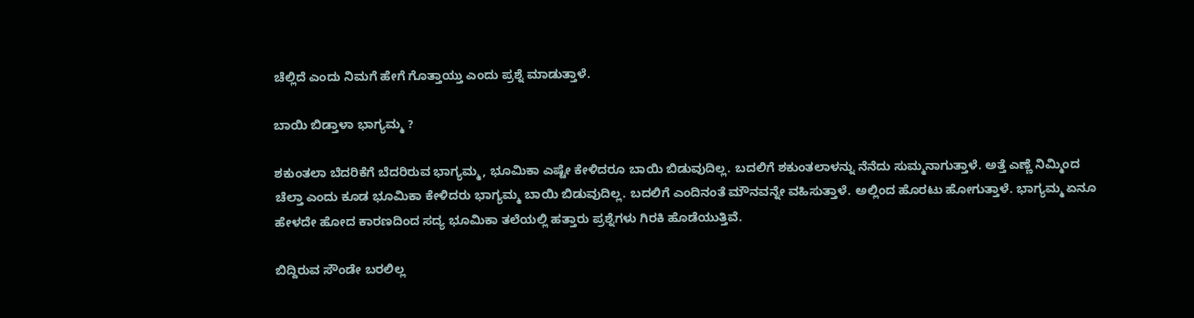ಚೆಲ್ಲಿದೆ ಎಂದು ನಿಮಗೆ ಹೇಗೆ ಗೊತ್ತಾಯ್ತು ಎಂದು ಪ್ರಶ್ನೆ ಮಾಡುತ್ತಾಳೆ.

ಬಾಯಿ ಬಿಡ್ತಾಳಾ ಭಾಗ್ಯಮ್ಮ ?

ಶಕುಂತಲಾ ಬೆದರಿಕೆಗೆ ಬೆದರಿರುವ ಭಾಗ್ಯಮ್ಮ, ಭೂಮಿಕಾ ಎಷ್ಟೇ ಕೇಳಿದರೂ ಬಾಯಿ ಬಿಡುವುದಿಲ್ಲ. ಬದಲಿಗೆ ಶಕುಂತಲಾಳನ್ನು ನೆನೆದು ಸುಮ್ಮನಾಗುತ್ತಾಳೆ. ಅತ್ತೆ ಎಣ್ಣೆ ನಿಮ್ಮಿಂದ ಚೆಲ್ತಾ ಎಂದು ಕೂಡ ಭೂಮಿಕಾ ಕೇಳಿದರು ಭಾಗ್ಯಮ್ಮ ಬಾಯಿ ಬಿಡುವುದಿಲ್ಲ. ಬದಲಿಗೆ ಎಂದಿನಂತೆ ಮೌನವನ್ನೇ ವಹಿಸುತ್ತಾಳೆ. ಅಲ್ಲಿಂದ ಹೊರಟು ಹೋಗುತ್ತಾಳೆ. ಭಾಗ್ಯಮ್ಮ ಏನೂ ಹೇಳದೇ ಹೋದ ಕಾರಣದಿಂದ ಸದ್ಯ ಭೂಮಿಕಾ ತಲೆಯಲ್ಲಿ ಹತ್ತಾರು ಪ್ರಶ್ನೆಗಳು ಗಿರಕಿ ಹೊಡೆಯುತ್ತಿವೆ.

ಬಿದ್ದಿರುವ ಸೌಂಡೇ ಬರಲಿಲ್ಲ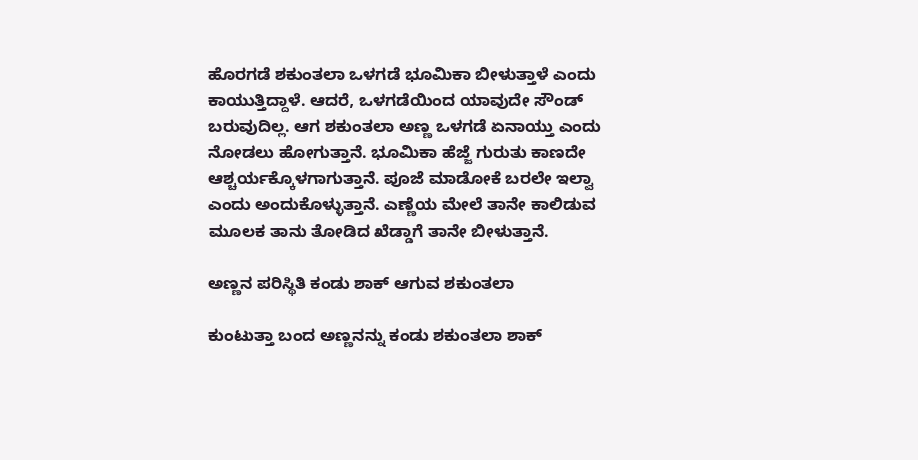ಹೊರಗಡೆ ಶಕುಂತಲಾ ಒಳಗಡೆ ಭೂಮಿಕಾ ಬೀಳುತ್ತಾಳೆ ಎಂದು ಕಾಯುತ್ತಿದ್ದಾಳೆ. ಆದರೆ, ಒಳಗಡೆಯಿಂದ ಯಾವುದೇ ಸೌಂಡ್ ಬರುವುದಿಲ್ಲ. ಆಗ ಶಕುಂತಲಾ ಅಣ್ಣ ಒಳಗಡೆ ಏನಾಯ್ತು ಎಂದು ನೋಡಲು ಹೋಗುತ್ತಾನೆ. ಭೂಮಿಕಾ ಹೆಜ್ಜೆ ಗುರುತು ಕಾಣದೇ ಆಶ್ಚರ್ಯಕ್ಕೊಳಗಾಗುತ್ತಾನೆ. ಪೂಜೆ ಮಾಡೋಕೆ ಬರಲೇ ಇಲ್ವಾ ಎಂದು ಅಂದುಕೊಳ್ಳುತ್ತಾನೆ. ಎಣ್ಣೆಯ ಮೇಲೆ ತಾನೇ ಕಾಲಿಡುವ ಮೂಲಕ ತಾನು ತೋಡಿದ ಖೆಡ್ಡಾಗೆ ತಾನೇ ಬೀಳುತ್ತಾನೆ.

ಅಣ್ಣನ ಪರಿಸ್ಥಿತಿ ಕಂಡು ಶಾಕ್ ಆಗುವ ಶಕುಂತಲಾ

ಕುಂಟುತ್ತಾ ಬಂದ ಅಣ್ಣನನ್ನು ಕಂಡು ಶಕುಂತಲಾ ‍ಶಾಕ್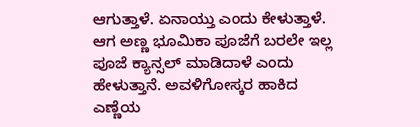ಆಗುತ್ತಾಳೆ. ಏನಾಯ್ತು ಎಂದು ಕೇಳುತ್ತಾಳೆ. ಆಗ ಅಣ್ಣ ಭೂಮಿಕಾ ಪೂಜೆಗೆ ಬರಲೇ ಇಲ್ಲ ಪೂಜೆ ಕ್ಯಾನ್ಸಲ್ ಮಾಡಿದಾಳೆ ಎಂದು ಹೇಳುತ್ತಾನೆ. ಅವಳಿಗೋಸ್ಕರ ಹಾಕಿದ ಎಣ್ಣೆಯ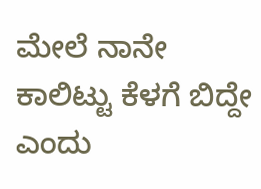ಮೇಲೆ ನಾನೇ ಕಾಲಿಟ್ಟು ಕೆಳಗೆ ಬಿದ್ದೇ ಎಂದು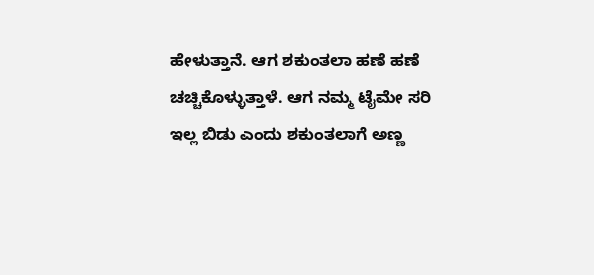ಹೇಳುತ್ತಾನೆ. ಆಗ ಶಕುಂತಲಾ ಹಣೆ ಹಣೆ ಚಚ್ಚಿಕೊಳ್ಳುತ್ತಾಳೆ. ಆಗ ನಮ್ಮ ಟೈಮೇ ಸರಿ ಇಲ್ಲ ಬಿಡು ಎಂದು ಶಕುಂತಲಾಗೆ ಅಣ್ಣ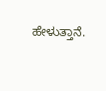ಹೇಳುತ್ತಾನೆ.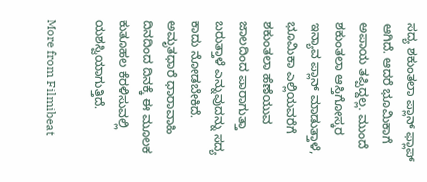ಸದ್ಯ ಶಕುಂತಲಾ ಪ್ಲಾನ್ ಫ್ಲಾಪ್ ಆಗಿದೆ. ಆದರೆ ಭೂಮಿಕಾಗೆ ಅಪಾಯ ತಪ್ಪಿದ್ದಲ್ಲ. ಮುಂದೆ ಶಕುಂತಲಾ ಆಸ್ತಿಗೋಸ್ಕರ ಇನ್ಯಾವ ಪ್ಲಾನ್ ಮಾಡುತ್ತಾಳೆ, ಭೂಮಿಕಾ ಎಲ್ಲಿಯವರೆಗೆ ಶಕುಂತಲಾ ಹೆಣೆಯುವ ಜಾಲದಿಂದ ಪಾರಾಗುತ್ತಾ ಬರುತ್ತಾಳೆ ಎನ್ನುವುದನ್ನು ಸದ್ಯ ಕಾದು ನೋಡಬೇಕಿದೆ. ಅಮೃತಧಾರೆ ಧಾರಾವಾಹಿ ದಿನದಿಂದ ದಿನಕ್ಕೆ ಈ ಮೂಲಕ ಕುತೂಹಲ ಕೆರಳಿಸುವಲ್ಲಿ ಯಶಸ್ವಿಯಾಗುತ್ತಿದೆ.

More from Filmibeat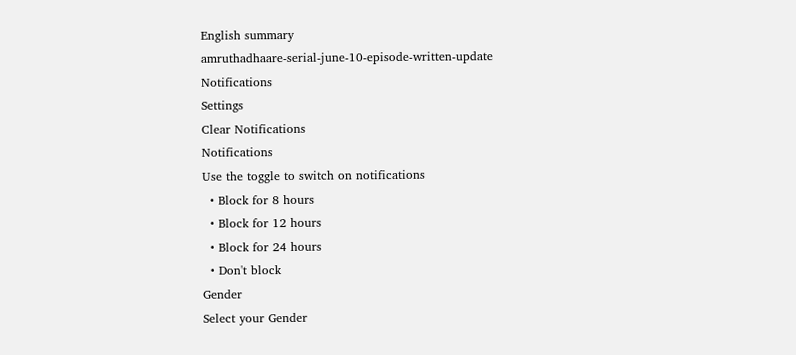English summary
amruthadhaare-serial-june-10-episode-written-update
Notifications
Settings
Clear Notifications
Notifications
Use the toggle to switch on notifications
  • Block for 8 hours
  • Block for 12 hours
  • Block for 24 hours
  • Don't block
Gender
Select your Gender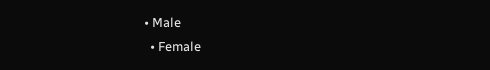• Male
  • Female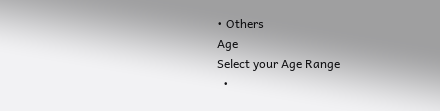• Others
Age
Select your Age Range
  •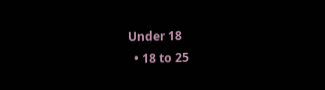Under 18
  • 18 to 25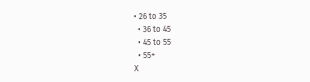• 26 to 35
  • 36 to 45
  • 45 to 55
  • 55+
X